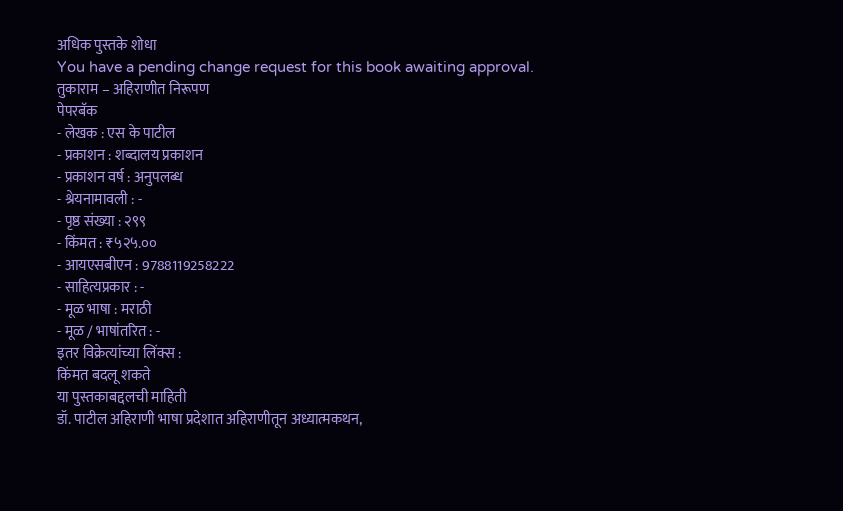अधिक पुस्तके शोधा
You have a pending change request for this book awaiting approval.
तुकाराम – अहिराणीत निरूपण
पेपरबॅक
- लेखक : एस के पाटील
- प्रकाशन : शब्दालय प्रकाशन
- प्रकाशन वर्ष : अनुपलब्ध
- श्रेयनामावली : -
- पृष्ठ संख्या : २९९
- किंमत : ₹५२५.००
- आयएसबीएन : 9788119258222
- साहित्यप्रकार : -
- मूळ भाषा : मराठी
- मूळ / भाषांतरित : -
इतर विक्रेत्यांच्या लिंक्स :
किंमत बदलू शकते
या पुस्तकाबद्दलची माहिती
डॉ. पाटील अहिराणी भाषा प्रदेशात अहिराणीतून अध्यात्मकथन,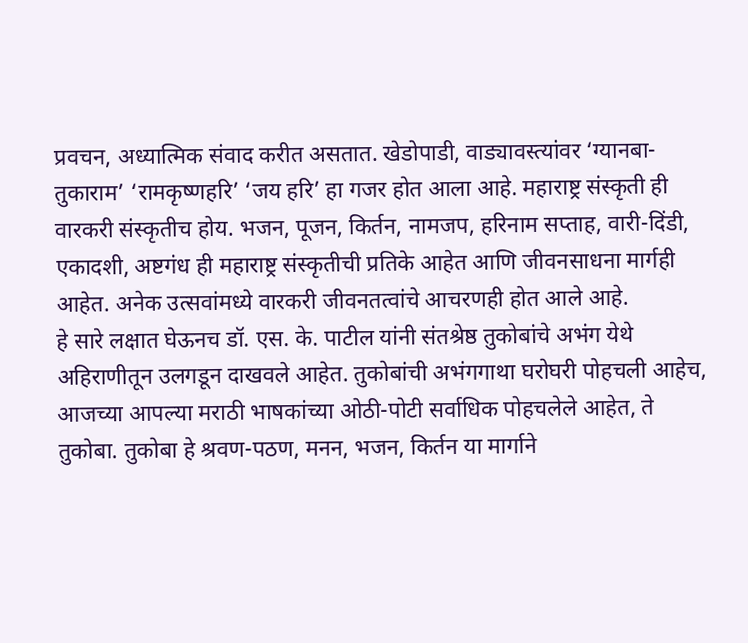प्रवचन, अध्यात्मिक संवाद करीत असतात. खेडोपाडी, वाड्यावस्त्यांवर ‘ग्यानबा-तुकाराम’ ‘रामकृष्णहरि’ ‘जय हरि’ हा गजर होत आला आहे. महाराष्ट्र संस्कृती ही वारकरी संस्कृतीच होय. भजन, पूजन, किर्तन, नामजप, हरिनाम सप्ताह, वारी-दिंडी, एकादशी, अष्टगंध ही महाराष्ट्र संस्कृतीची प्रतिके आहेत आणि जीवनसाधना मार्गही आहेत. अनेक उत्सवांमध्ये वारकरी जीवनतत्वांचे आचरणही होत आले आहे.
हे सारे लक्षात घेऊनच डॉ. एस. के. पाटील यांनी संतश्रेष्ठ तुकोबांचे अभंग येथे अहिराणीतून उलगडून दाखवले आहेत. तुकोबांची अभंगगाथा घरोघरी पोहचली आहेच, आजच्या आपल्या मराठी भाषकांच्या ओठी-पोटी सर्वाधिक पोहचलेले आहेत, ते तुकोबा. तुकोबा हे श्रवण-पठण, मनन, भजन, किर्तन या मार्गाने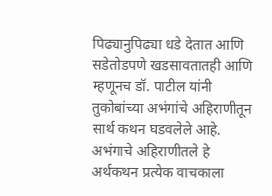पिढ्यानुपिढ्या धडे देतात आणि सडेतोडपणे खडसावतातही आणि म्हणूनच डॉ. पाटील यांनी तुकोबांच्या अभंगांचे अहिराणीतून सार्थ कथन घडवलेले आहे.
अभंगाचे अहिराणीतले हे अर्थकथन प्रत्येक वाचकाला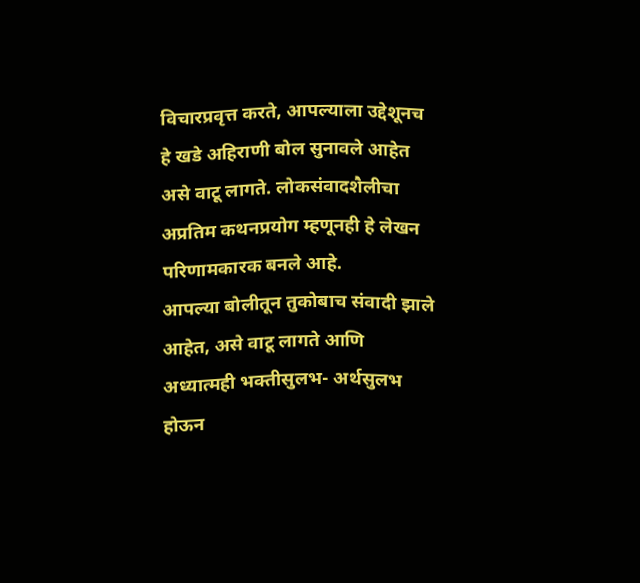विचारप्रवृत्त करते, आपल्याला उद्देशूनच हे खडे अहिराणी बोल सुनावले आहेत असे वाटू लागते. लोकसंवादशैलीचा अप्रतिम कथनप्रयोग म्हणूनही हे लेखन परिणामकारक बनले आहे.
आपल्या बोलीतून तुकोबाच संवादी झाले आहेत, असे वाटू लागते आणि अध्यात्मही भक्तीसुलभ- अर्थसुलभ होऊन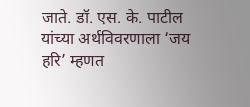जाते. डॉ. एस. के. पाटील यांच्या अर्थविवरणाला ‘जय हरि’ म्हणत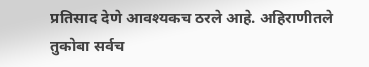प्रतिसाद देणे आवश्यकच ठरले आहे. अहिराणीतले तुकोबा सर्वच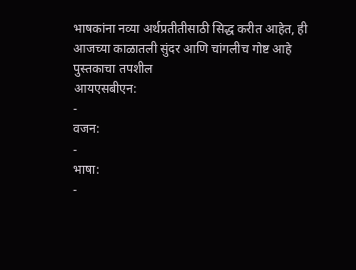भाषकांना नव्या अर्थप्रतीतीसाठी सिद्ध करीत आहेत, ही आजच्या काळातली सुंदर आणि चांगलीच गोष्ट आहे
पुस्तकाचा तपशील
आयएसबीएन:
-
वजन:
-
भाषा:
-